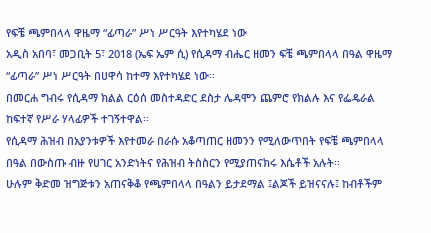የፍቼ ጫምበላላ ዋዜማ “ፊጣራ” ሥነ ሥርዓት እየተካሄደ ነው
አዲስ አበባ፣ መጋቢት 5፣ 2018 (ኤፍ ኤም ሲ) የሲዳማ ብሔር ዘመን ፍቼ ጫምበላላ በዓል ዋዜማ “ፊጣራ” ሥነ ሥርዓት በሀዋሳ ከተማ እየተካሄደ ነው፡፡
በመርሐ ግብሩ የሲዳማ ክልል ርዕሰ መስተዳድር ደስታ ሌዳሞን ጨምሮ የክልሉ እና የፌዴራል ከፍተኛ የሥራ ሃላፊዎች ተገኝተዋል፡፡
የሲዳማ ሕዝብ በአያንቱዎች እየተመራ በራሱ አቆጣጠር ዘመንን የሚለውጥበት የፍቼ ጫምበላላ በዓል በውስጡ ብዙ የሀገር አንድነትና የሕዝብ ትስስርን የሚያጠናክሩ እሴቶች አሉት፡፡
ሁሉም ቅድመ ዝግጅቱን አጠናቅቆ የጫምበላላ በዓልን ይታደማል ፤ልጆች ይዝናናሉ፤ ከብቶችም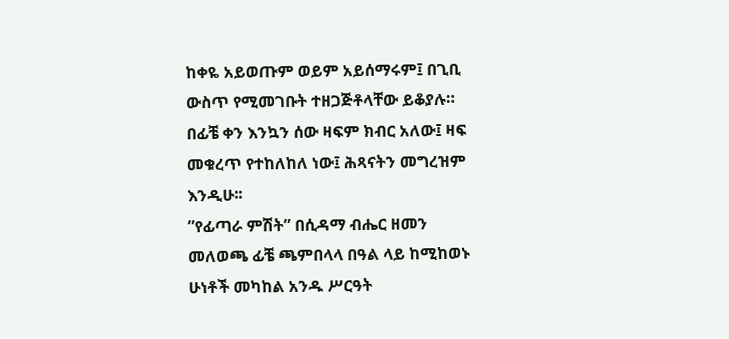ከቀዬ አይወጡም ወይም አይሰማሩም፤ በጊቢ ውስጥ የሚመገቡት ተዘጋጅቶላቸው ይቆያሉ።
በፊቼ ቀን እንኳን ሰው ዛፍም ክብር አለው፤ ዛፍ መቁረጥ የተከለከለ ነው፤ ሕጻናትን መግረዝም እንዲሁ፡፡
”የፊጣራ ምሽት” በሲዳማ ብሔር ዘመን መለወጫ ፊቼ ጫምበላላ በዓል ላይ ከሚከወኑ ሁነቶች መካከል አንዱ ሥርዓት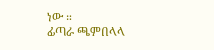ነው ።
ፊጣራ ጫምበላላ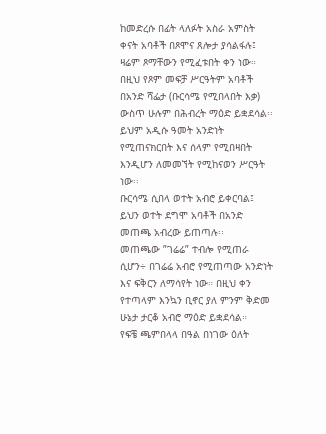ከመድረሱ በፊት ላለፉት አስራ አምስት ቀናት አባቶች በጾሞና ጸሎታ ያሳልፋሉ፤ ዛሬም ጾማቸውን የሚፈቱበት ቀን ነው።
በዚህ የጾም መፍቻ ሥርዓትም አባቶች በአንድ ሻፌታ (ቡርሳሜ የሚበላበት እቃ) ውስጥ ሁሉም በሕብረት ማዕድ ይቋደሳል፡፡
ይህም አዲሱ ዓመት አንድነት የሚጠናክርበት እና ሰላም የሚበዛበት እንዲሆን ለመመኘት የሚከናወን ሥርዓት ነው፡፡
ቡርሳሜ ሲበላ ወተት አብሮ ይቀርባል፤ ይህን ወተት ደግሞ አባቶች በአንድ መጠጫ አብረው ይጠጣሉ፡፡
መጠጫው ”ገሬሬ” ተብሎ የሚጠራ ሲሆን÷ በገሬሬ አብሮ የሚጠጣው አንድነት እና ፍቅርን ለማሳየት ነው። በዚህ ቀን የተጣላም እንኳን ቢኖር ያለ ምንም ቅድመ ሁኔታ ታርቆ አብሮ ማዕድ ይቋደሳል።
የፍቼ ጫምበላላ በዓል በነገው ዕለት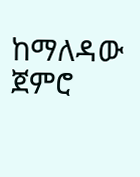ከማለዳው ጀምሮ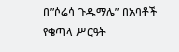በ”ሶሬሳ ጉዱማሌ” በአባቶች የቄጣላ ሥርዓት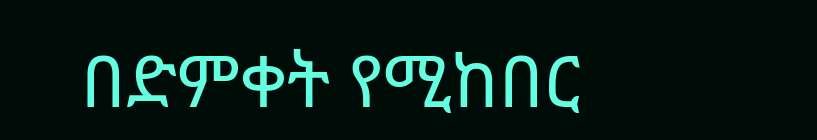በድምቀት የሚከበር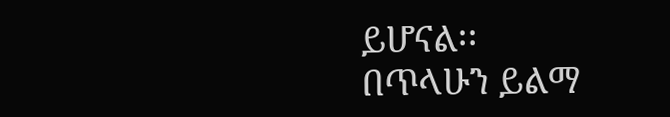ይሆናል፡፡
በጥላሁን ይልማ